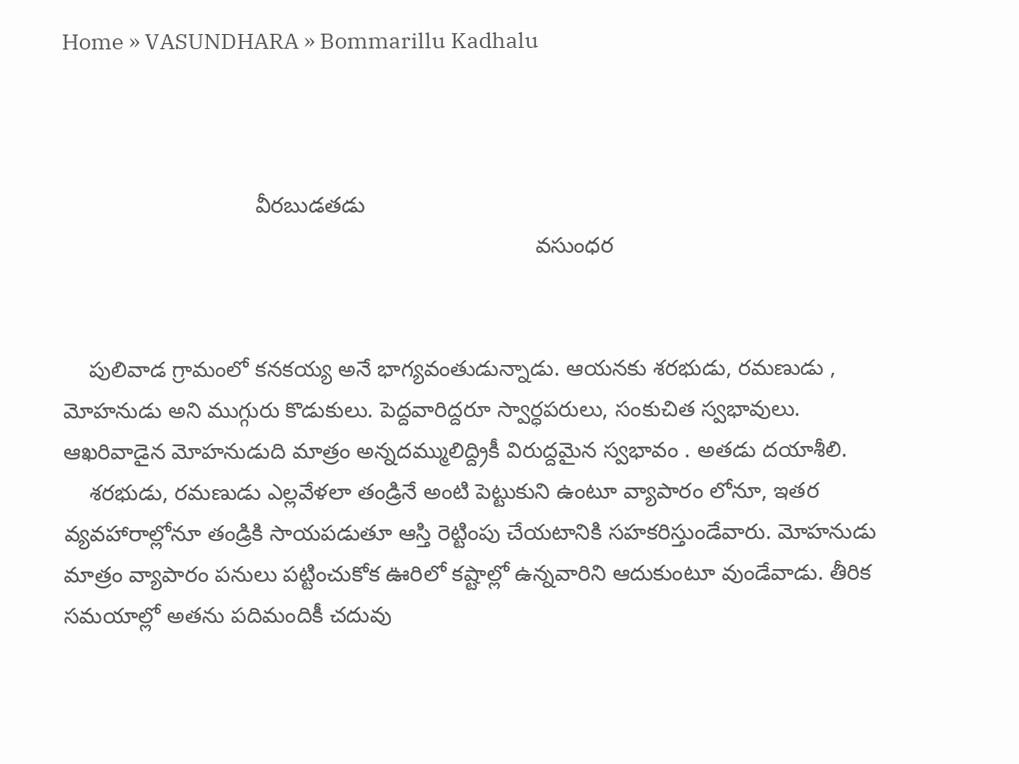Home » VASUNDHARA » Bommarillu Kadhalu



                               వీరబుడతడు
                                                                            వసుంధర


    పులివాడ గ్రామంలో కనకయ్య అనే భాగ్యవంతుడున్నాడు. ఆయనకు శరభుడు, రమణుడు , మోహనుడు అని ముగ్గురు కొడుకులు. పెద్దవారిద్దరూ స్వార్ధపరులు, సంకుచిత స్వభావులు. ఆఖరివాడైన మోహనుడుది మాత్రం అన్నదమ్ములిద్ద్రికీ విరుద్దమైన స్వభావం . అతడు దయాశీలి.
    శరభుడు, రమణుడు ఎల్లవేళలా తండ్రినే అంటి పెట్టుకుని ఉంటూ వ్యాపారం లోనూ, ఇతర వ్యవహారాల్లోనూ తండ్రికి సాయపడుతూ ఆస్తి రెట్టింపు చేయటానికి సహకరిస్తుండేవారు. మోహనుడు మాత్రం వ్యాపారం పనులు పట్టించుకోక ఊరిలో కష్టాల్లో ఉన్నవారిని ఆదుకుంటూ వుండేవాడు. తీరిక సమయాల్లో అతను పదిమందికీ చదువు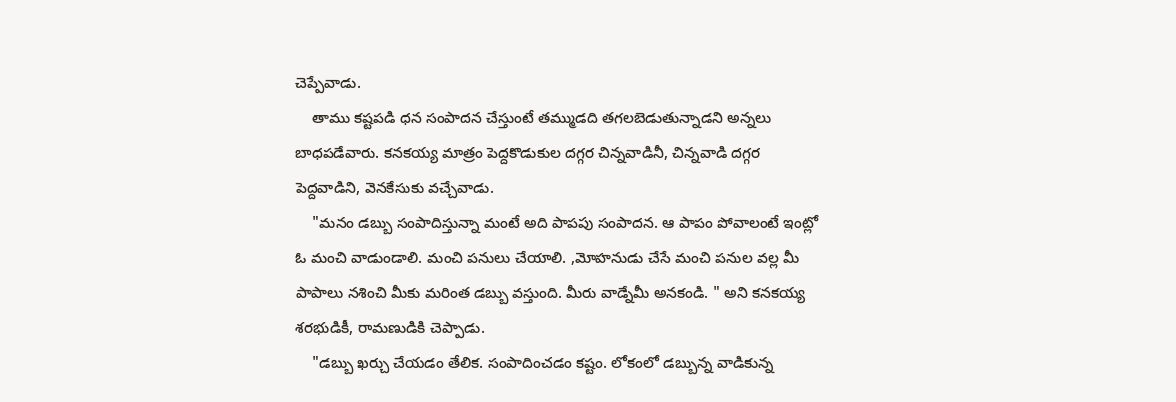చెప్పేవాడు.
    తాము కష్టపడి ధన సంపాదన చేస్తుంటే తమ్ముడది తగలబెడుతున్నాడని అన్నలు బాధపడేవారు. కనకయ్య మాత్రం పెద్దకొడుకుల దగ్గర చిన్నవాడినీ, చిన్నవాడి దగ్గర పెద్దవాడిని, వెనకేసుకు వచ్చేవాడు.
    "మనం డబ్బు సంపాదిస్తున్నా మంటే అది పాపపు సంపాదన. ఆ పాపం పోవాలంటే ఇంట్లో ఓ మంచి వాడుండాలి. మంచి పనులు చేయాలి. ,మోహనుడు చేసే మంచి పనుల వల్ల మీ పాపాలు నశించి మీకు మరింత డబ్బు వస్తుంది. మీరు వాడ్నేమీ అనకండి. " అని కనకయ్య శరభుడికీ, రామణుడికి చెప్పాడు.
    "డబ్బు ఖర్చు చేయడం తేలిక. సంపాదించడం కష్టం. లోకంలో డబ్బున్న వాడికున్న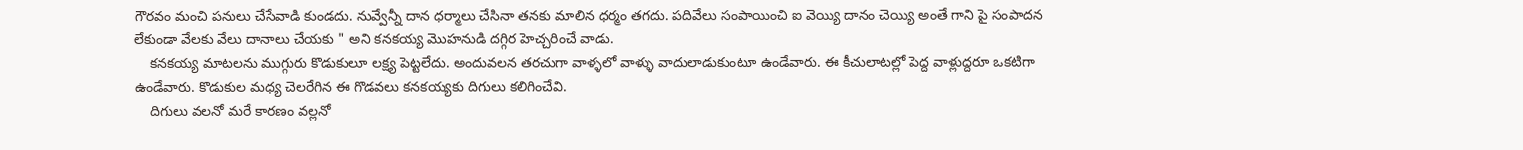గౌరవం మంచి పనులు చేసేవాడి కుండదు. నువ్వేన్నీ దాన ధర్మాలు చేసినా తనకు మాలిన ధర్మం తగదు. పదివేలు సంపాయించి ఐ వెయ్యి దానం చెయ్యి అంతే గాని పై సంపాదన లేకుండా వేలకు వేలు దానాలు చేయకు " అని కనకయ్య మొహనుడి దగ్గిర హెచ్చరించే వాడు.
    కనకయ్య మాటలను ముగ్గురు కొడుకులూ లక్ష్య పెట్టలేదు. అందువలన తరచుగా వాళ్ళలో వాళ్ళు వాదులాడుకుంటూ ఉండేవారు. ఈ కీచులాటల్లో పెద్ద వాళ్లుద్దరూ ఒకటిగా ఉండేవారు. కొడుకుల మధ్య చెలరేగిన ఈ గొడవలు కనకయ్యకు దిగులు కలిగించేవి.
    దిగులు వలనో మరే కారణం వల్లనో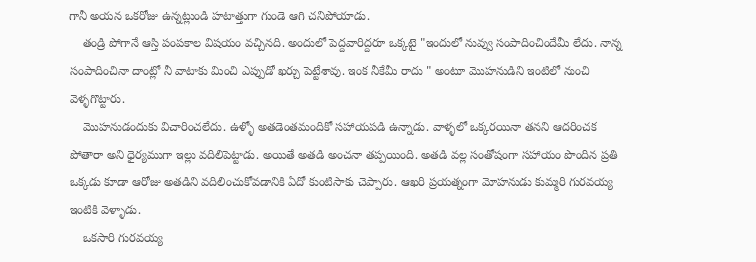గానీ అయన ఒకరోజు ఉన్నట్లుండి హటాత్తుగా గుండె ఆగి చనిపోయాడు.
    తండ్రి పోగానే ఆస్తి పంపకాల విషయం వచ్చినది. అందులో పెద్దవారిద్దరూ ఒక్కటై "ఇందులో నువ్వు సంపాదించిందేమీ లేదు. నాన్న సంపాదించినా దాంట్లో నీ వాటాకు మించి ఎప్పుడో ఖర్చు పెట్టేశావు. ఇంక నీకేమీ రాదు " అంటూ మొహనుడిని ఇంటిలో నుంచి వెళ్ళగొట్టారు.
    మొహనుడందుకు విచారించలేదు. ఉళ్ళో అతడెంతమందికో సహాయపడి ఉన్నాడు. వాళ్ళలో ఒక్కరయినా తనని ఆదరించక పోతారా అని ధైర్యముగా ఇల్లు వదిలిపెట్టాడు. అయితే అతడి అంచనా తప్పయింది. అతడి వల్ల సంతోషంగా సహాయం పొందిన ప్రతి ఒక్కడు కూడా ఆరోజు అతడిని వదిలించుకోవడానికి ఏదో కుంటిసాకు చెప్పారు. ఆఖరి ప్రయత్నంగా మోహనుడు కుమ్మరి గురవయ్య ఇంటికి వెళ్ళాడు.
    ఒకసారి గురవయ్య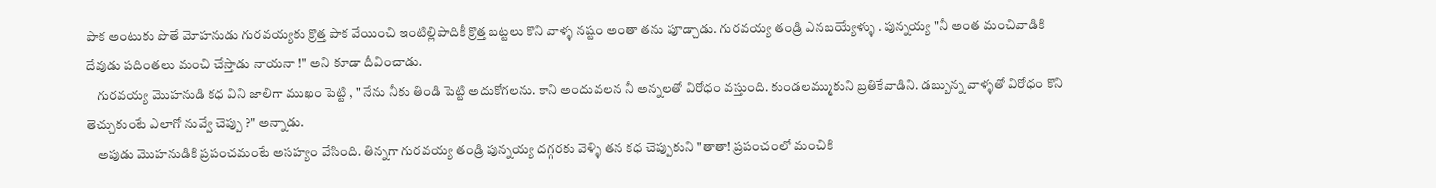పాక అంటుకు పొతే మోహనుడు గురవయ్యకు క్రొత్త పాక వేయించి ఇంటిల్లిపాదికీ క్రొత్త బట్టలు కొని వాళ్ళ నష్టం అంతా తను పూడ్చాడు. గురవయ్య తండ్రి ఎనబయ్యేళ్ళు . పున్నయ్య "నీ అంత మంచివాడికి దేవుడు పదింతలు మంచి చేస్తాడు నాయనా !" అని కూడా దీవించాడు.
    గురవయ్య మొహనుడి కధ విని జాలిగా ముఖం పెట్టి , " నేను నీకు తిండి పెట్టి అదుకోగలను. కాని అందువలన నీ అన్నలతో విరోధం వస్తుంది. కుండలమ్ముకుని బ్రతికేవాడిని. డబ్బున్న వాళ్ళతో విరోధం కొని తెచ్చుకుంటే ఎలాగో నువ్వే చెప్పు ?" అన్నాడు.
    అపుడు మొహనుడికి ప్రపంచమంటే అసహ్యం వేసింది. తిన్నగా గురవయ్య తండ్రి పున్నయ్య దగ్గరకు వెళ్ళి తన కధ చెప్పుకుని "తాతా! ప్రపంచంలో మంచికి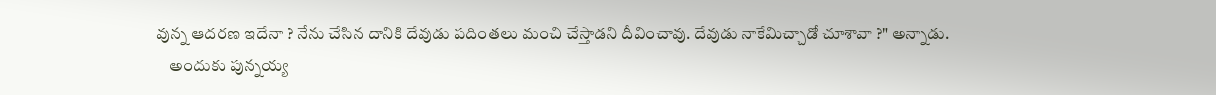వున్న ఆదరణ ఇదేనా ? నేను చేసిన దానికి దేవుడు పదింతలు మంచి చేస్తాడని దీవించావు. దేవుడు నాకేమిచ్చాడో చూశావా ?" అన్నాడు.
    అందుకు పున్నయ్య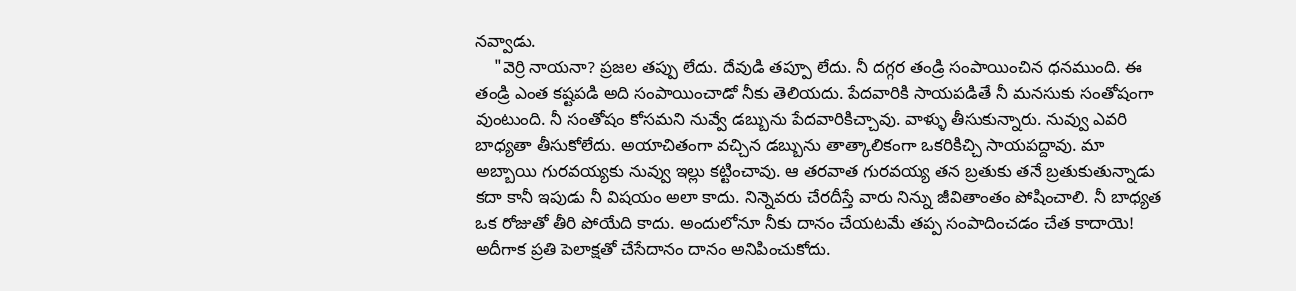నవ్వాడు.
    "వెర్రి నాయనా? ప్రజల తప్పు లేదు. దేవుడి తప్పూ లేదు. నీ దగ్గర తండ్రి సంపాయించిన ధనముంది. ఈ తండ్రి ఎంత కష్టపడి అది సంపాయించాడో నీకు తెలియదు. పేదవారికి సాయపడితే నీ మనసుకు సంతోషంగా వుంటుంది. నీ సంతోషం కోసమని నువ్వే డబ్బును పేదవారికిచ్చావు. వాళ్ళు తీసుకున్నారు. నువ్వు ఎవరి బాధ్యతా తీసుకోలేదు. అయాచితంగా వచ్చిన డబ్బును తాత్కాలికంగా ఒకరికిచ్చి సాయపద్దావు. మా అబ్బాయి గురవయ్యకు నువ్వు ఇల్లు కట్టించావు. ఆ తరవాత గురవయ్య తన బ్రతుకు తనే బ్రతుకుతున్నాడు కదా కానీ ఇపుడు నీ విషయం అలా కాదు. నిన్నెవరు చేరదీస్తే వారు నిన్ను జీవితాంతం పోషించాలి. నీ బాధ్యత ఒక రోజుతో తీరి పోయేది కాదు. అందులోనూ నీకు దానం చేయటమే తప్ప సంపాదించడం చేత కాదాయె! అదీగాక ప్రతి పెలాక్షతో చేసేదానం దానం అనిపించుకోదు.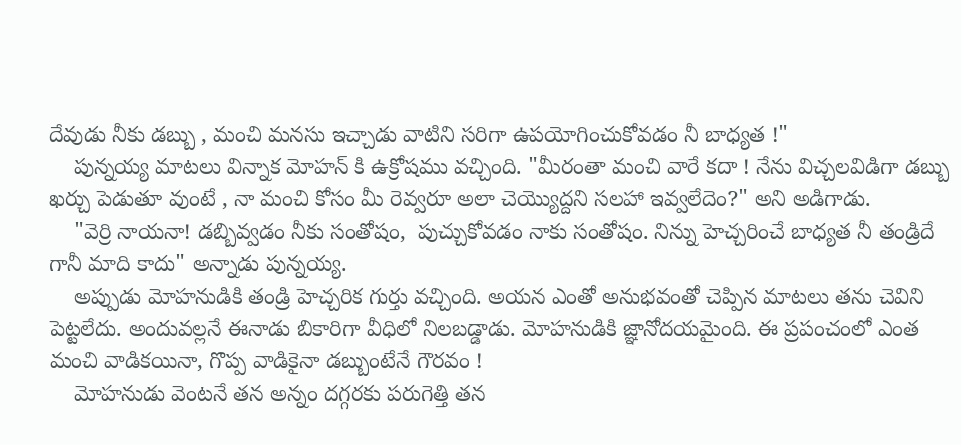దేవుడు నీకు డబ్బు , మంచి మనసు ఇచ్చాడు వాటిని సరిగా ఉపయోగించుకోవడం నీ బాధ్యత !"
    పున్నయ్య మాటలు విన్నాక మోహన్ కి ఉక్రోషము వచ్చింది. "మీరంతా మంచి వారే కదా ! నేను విచ్చలవిడిగా డబ్బు ఖర్చు పెడుతూ వుంటే , నా మంచి కోసం మీ రెవ్వరూ అలా చెయ్యొద్దని సలహా ఇవ్వలేదెం?" అని అడిగాడు.
    "వెర్రి నాయనా! డబ్బివ్వడం నీకు సంతోషం,  పుచ్చుకోవడం నాకు సంతోషం. నిన్ను హెచ్చరించే బాధ్యత నీ తండ్రిదే గానీ మాది కాదు" అన్నాడు పున్నయ్య.
    అప్పుడు మోహనుడికి తండ్రి హెచ్చరిక గుర్తు వచ్చింది. అయన ఎంతో అనుభవంతో చెప్పిన మాటలు తను చెవిని పెట్టలేదు. అందువల్లనే ఈనాడు బికారిగా వీధిలో నిలబడ్డాడు. మోహనుడికి జ్ఞానోదయమైంది. ఈ ప్రపంచంలో ఎంత మంచి వాడికయినా, గొప్ప వాడికైనా డబ్బుంటేనే గౌరవం !
    మోహనుడు వెంటనే తన అన్నం దగ్గరకు పరుగెత్తి తన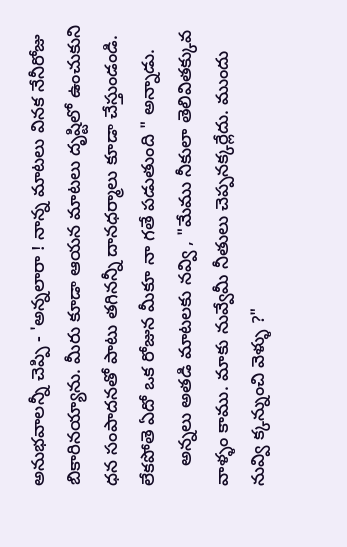అనుభవాలన్నీ చెప్పి - 'అన్నలారా ! నాన్న మాటలు వినక నేనీరోజు బికారినయ్యాను. మీరు కూడా ఆయన మాటలు దృష్టిలో ఉంచుకుని ధన సంపాదనతో పాటు తగినన్నీ దానధర్మాలు కూడా చేస్తుండండి. లేకపోతె ఏదో ఒక రోజున మీకూ నా గతే పడుతుంది " అన్నాడు.
    అన్నలు అతడి మాటలకు నవ్వి , "మేము నీకులా తెలివితక్కువ వాళ్ళం కాము. మాకు నువ్వేమీ నీతులు చెప్పనక్కర్లేదు. ముందు నువ్వి క్కన్నుంచి వెళ్ళు ?"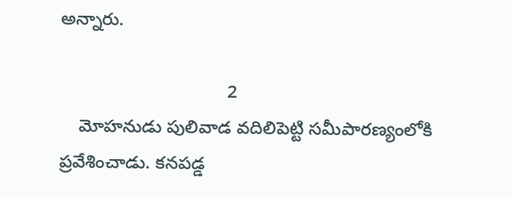అన్నారు.

                                 2
    మోహనుడు పులివాడ వదిలిపెట్టి సమీపారణ్యంలోకి ప్రవేశించాడు. కనపడ్డ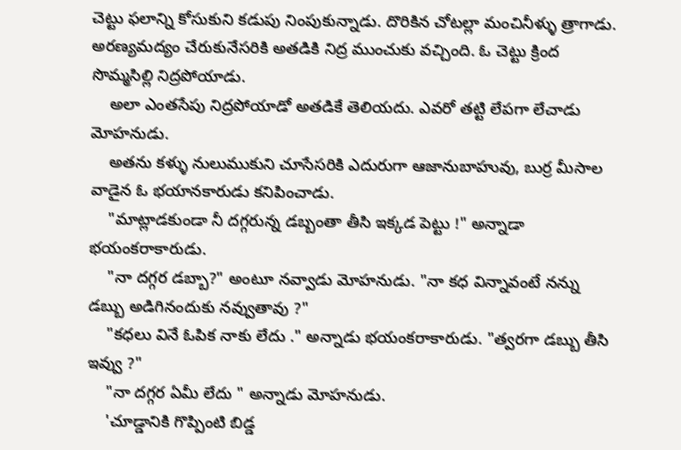చెట్టు ఫలాన్ని కోసుకుని కడుపు నింపుకున్నాడు. దొరికిన చోటల్లా మంచినీళ్ళు త్రాగాడు. అరణ్యమద్యం చేరుకునేసరికి అతడికి నిద్ర ముంచుకు వచ్చింది. ఓ చెట్టు క్రింద సొమ్మసిల్లి నిద్రపోయాడు.
    అలా ఎంతసేపు నిద్రపోయాడో అతడికే తెలియదు. ఎవరో తట్టి లేపగా లేచాడు మోహనుడు.
    అతను కళ్ళు నులుముకుని చూసేసరికి ఎదురుగా ఆజానుబాహువు, బుర్ర మీసాల వాడైన ఓ భయానకారుడు కనిపించాడు.
    "మాట్లాడకుండా నీ దగ్గరున్న డబ్బంతా తీసి ఇక్కడ పెట్టు !" అన్నాడా భయంకరాకారుడు.
    "నా దగ్గర డబ్బా?" అంటూ నవ్వాడు మోహనుడు. "నా కధ విన్నావంటే నన్ను డబ్బు అడిగినందుకు నవ్వుతావు ?"
    "కధలు వినే ఓపిక నాకు లేదు ." అన్నాడు భయంకరాకారుడు. "త్వరగా డబ్బు తీసి ఇవ్వు ?"
    "నా దగ్గర ఏమీ లేదు " అన్నాడు మోహనుడు.
    'చూడ్డానికి గొప్పింటి బిడ్డ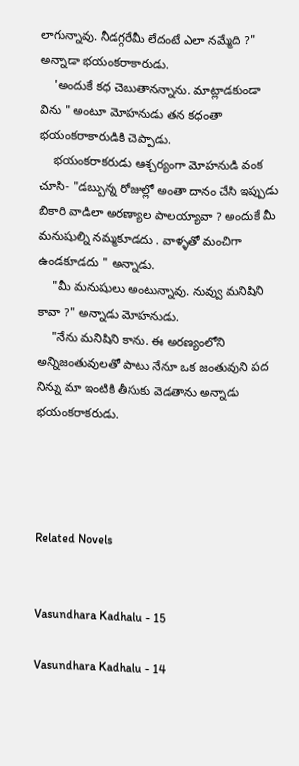లాగున్నావు. నీడగ్గరేమీ లేదంటే ఎలా నమ్మేది ?" అన్నాడా భయంకరాకారుడు.
    'అందుకే కధ చెబుతానన్నాను. మాట్లాడకుండా విను " అంటూ మోహనుడు తన కధంతా భయంకరాకారుడికి చెప్పాడు.
    భయంకరాకరుడు ఆశ్చర్యంగా మోహనుడి వంక చూసి- "డబ్బున్న రోజుల్లో అంతా దానం చేసి ఇప్పుడు బికారి వాడిలా అరణ్యాల పాలయ్యావా ? అందుకే మీ మనుషుల్ని నమ్మకూడదు . వాళ్ళతో మంచిగా ఉండకూడదు " అన్నాడు.
    "మీ మనుషులు అంటున్నావు. నువ్వు మనిషిని కావా ?" అన్నాడు మోహనుడు.
    "నేను మనిషిని కాను. ఈ అరణ్యంలోని అన్నిజంతువులతో పాటు నేనూ ఒక జంతువుని పద నిన్ను మా ఇంటికి తీసుకు వెడతాను అన్నాడు భయంకరాకరుడు.




Related Novels


Vasundhara Kadhalu - 15

Vasundhara Kadhalu - 14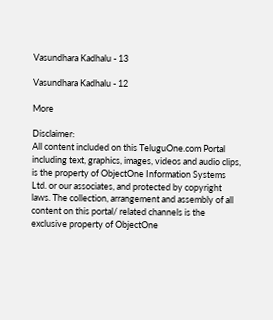Vasundhara Kadhalu - 13

Vasundhara Kadhalu - 12

More

Disclaimer:
All content included on this TeluguOne.com Portal including text, graphics, images, videos and audio clips, is the property of ObjectOne Information Systems Ltd. or our associates, and protected by copyright laws. The collection, arrangement and assembly of all content on this portal/ related channels is the exclusive property of ObjectOne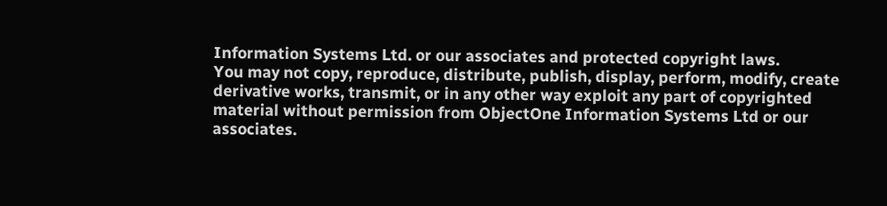Information Systems Ltd. or our associates and protected copyright laws.
You may not copy, reproduce, distribute, publish, display, perform, modify, create derivative works, transmit, or in any other way exploit any part of copyrighted material without permission from ObjectOne Information Systems Ltd or our associates.